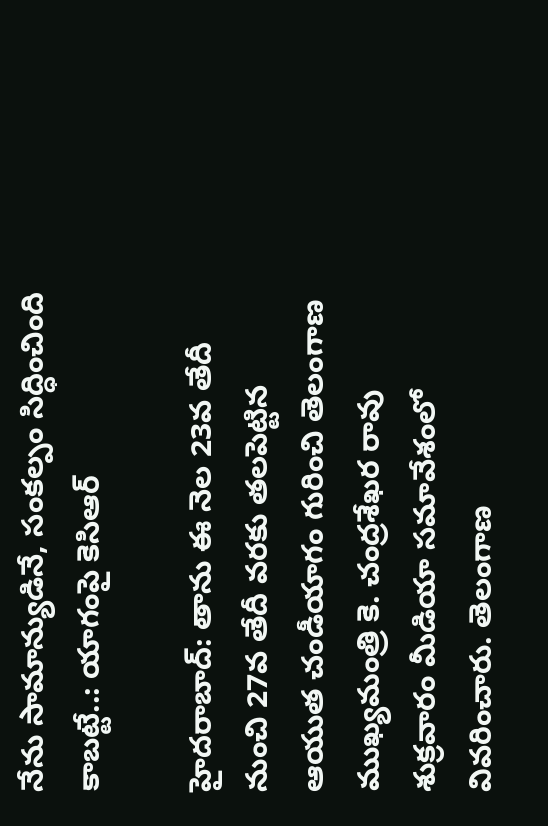నేను సామాన్యుడినే, సంకల్పం సిద్ధించింది కాబట్టే..: యాగంపై కెసిఆర్

హైదరాబాద్: తాను ఈ నెల 23వ తేదీ నుంచి 27వ తేదీ వరకు తలపెట్టిన ఆయుత చండీయాగం గురించి తెలంగాణ ముఖ్యమంత్రి కె. చంద్రశేఖర రావు శుక్రవారం మీడియా సమావేశంలో వివరించారు. తెలంగాణ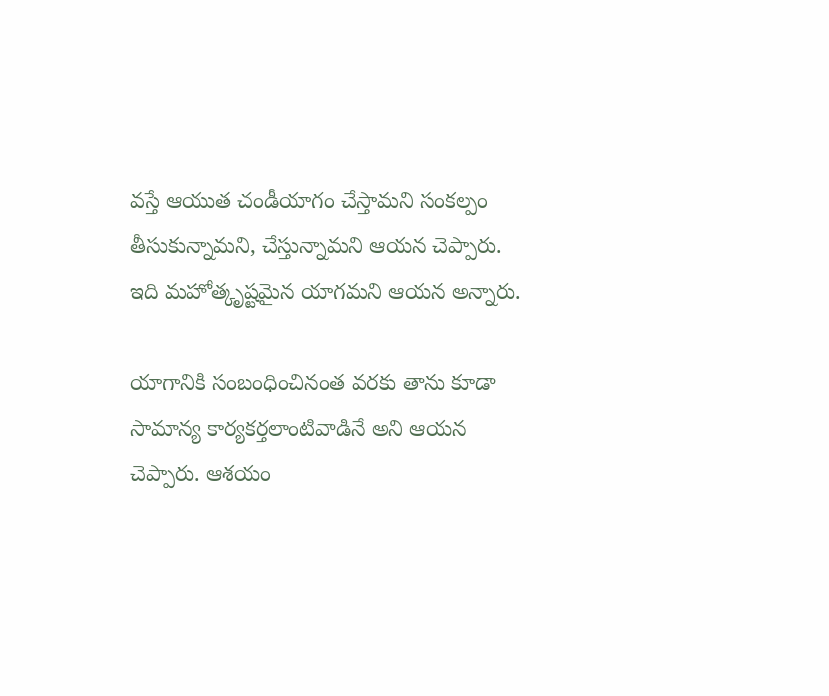వస్తే ఆయుత చండీయాగం చేస్తామని సంకల్పం తీసుకున్నామని, చేస్తున్నామని ఆయన చెప్పారు. ఇది మహోత్కృష్టమైన యాగమని ఆయన అన్నారు.

యాగానికి సంబంధించినంత వరకు తాను కూడా సామాన్య కార్యకర్తలాంటివాడినే అని ఆయన చెప్పారు. ఆశయం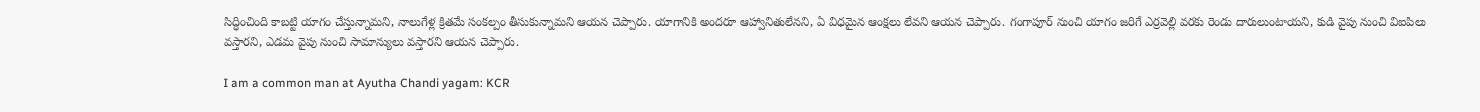సిద్ధించింది కాబట్టి యాగం చేస్తున్నామని, నాలుగేళ్ల క్రితమే సంకల్పం తీసుకున్నామని ఆయన చెప్పారు. యాగానికి అందరూ ఆహ్వానితులేనని, ఏ విధమైన ఆంక్షలు లేవని ఆయన చెప్పారు. గంగాపూర్ నుంచి యాగం జరిగే ఎర్రవెల్లి వరకు రెండు దారులుంటాయని, కుడి వైపు నుంచి విఐపిలు వస్తారని, ఎడమ వైపు నుంచి సామాన్యులు వస్తారని ఆయన చెప్పారు.

I am a common man at Ayutha Chandi yagam: KCR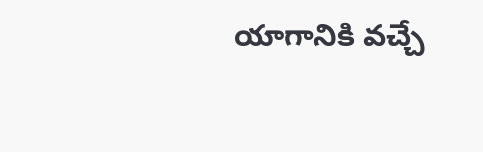యాగానికి వచ్చే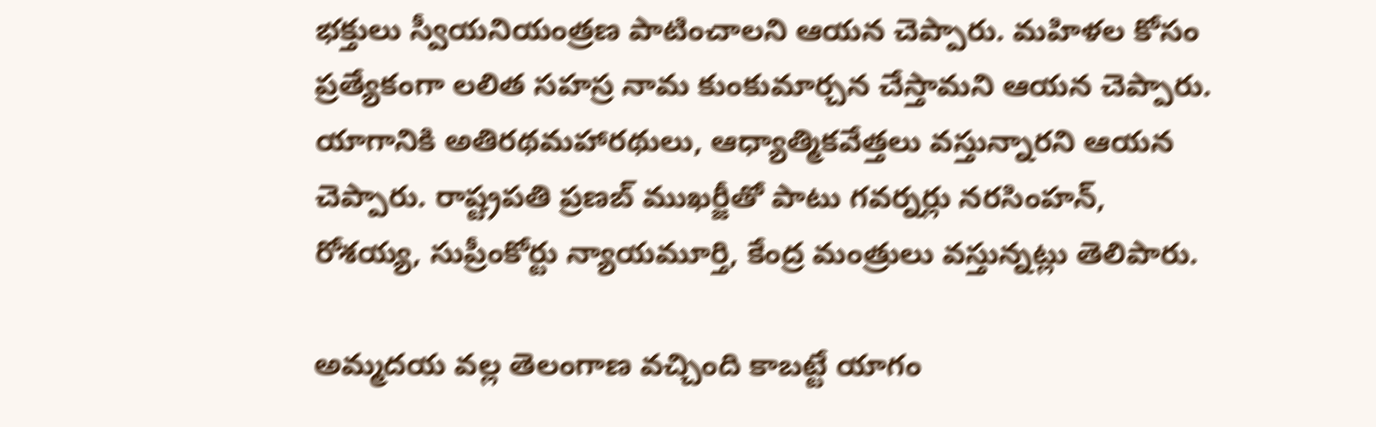భక్తులు స్వీయనియంత్రణ పాటించాలని ఆయన చెప్పారు. మహిళల కోసం ప్రత్యేకంగా లలిత సహస్ర నామ కుంకుమార్చన చేస్తామని ఆయన చెప్పారు. యాగానికి అతిరథమహారథులు, ఆధ్యాత్మికవేత్తలు వస్తున్నారని ఆయన చెప్పారు. రాష్ట్రపతి ప్రణబ్ ముఖర్జీతో పాటు గవర్నర్లు నరసింహన్, రోశయ్య, సుప్రీంకోర్టు న్యాయమూర్తి, కేంద్ర మంత్రులు వస్తున్నట్లు తెలిపారు.

అమ్మదయ వల్ల తెలంగాణ వచ్చింది కాబట్టే యాగం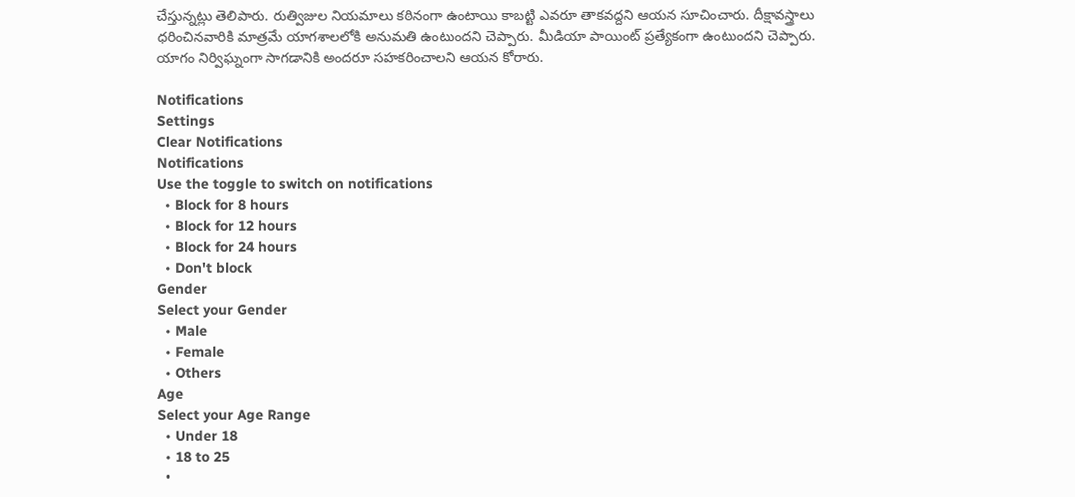చేస్తున్నట్లు తెలిపారు. రుత్విజుల నియమాలు కఠినంగా ఉంటాయి కాబట్టి ఎవరూ తాకవద్దని ఆయన సూచించారు. దీక్షావస్త్రాలు ధరించినవారికి మాత్రమే యాగశాలలోకి అనుమతి ఉంటుందని చెప్పారు. మీడియా పాయింట్ ప్రత్యేకంగా ఉంటుందని చెప్పారు. యాగం నిర్విఘ్నంగా సాగడానికి అందరూ సహకరించాలని ఆయన కోరారు.

Notifications
Settings
Clear Notifications
Notifications
Use the toggle to switch on notifications
  • Block for 8 hours
  • Block for 12 hours
  • Block for 24 hours
  • Don't block
Gender
Select your Gender
  • Male
  • Female
  • Others
Age
Select your Age Range
  • Under 18
  • 18 to 25
  •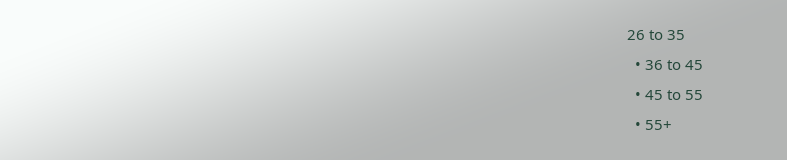26 to 35
  • 36 to 45
  • 45 to 55
  • 55+